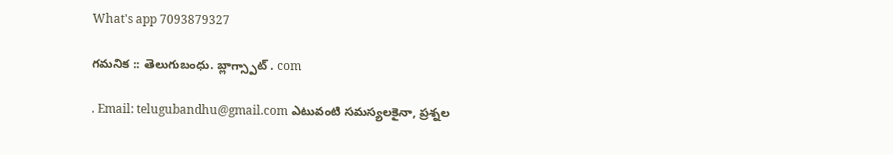What's app 7093879327

గమనిక :: తెలుగుబంధు. బ్లాగ్స్పాట్ . com

. Email: telugubandhu@gmail.com ఎటువంటి సమస్యలకైనా, ప్రశ్నల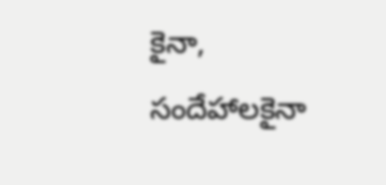కైనా, సందేహాలకైనా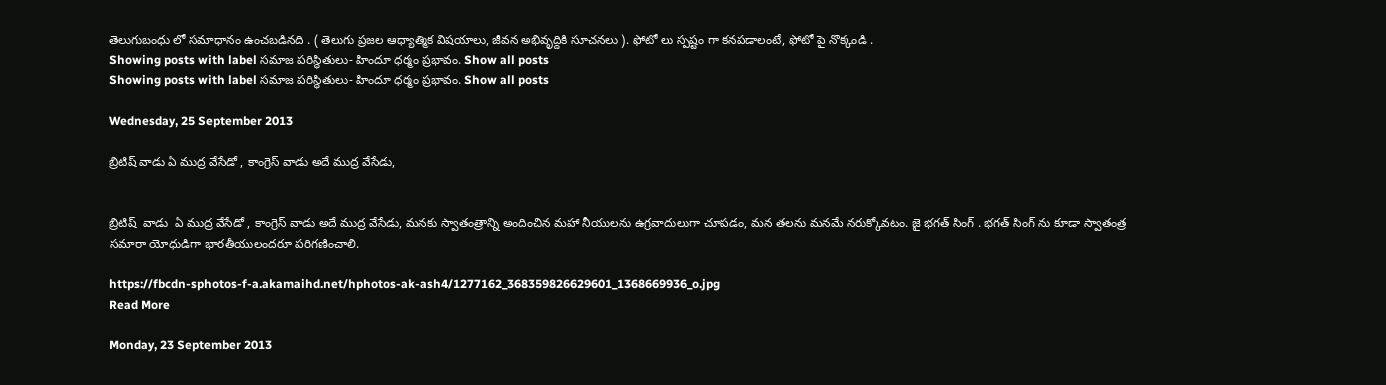తెలుగుబంధు లో సమాధానం ఉంచబడినది . ( తెలుగు ప్రజల ఆధ్యాత్మిక విషయాలు, జీవన అభివృద్దికి సూచనలు ). ఫోటో లు స్పష్టం గా కనపడాలంటే, ఫోటో పై నొక్కండి .
Showing posts with label సమాజ పరిస్థితులు- హిందూ ధర్మం ప్రభావం. Show all posts
Showing posts with label సమాజ పరిస్థితులు- హిందూ ధర్మం ప్రభావం. Show all posts

Wednesday, 25 September 2013

బ్రిటిష్ వాడు ఏ ముద్ర వేసేడో , కాంగ్రెస్ వాడు అదే ముద్ర వేసేడు,


బ్రిటిష్  వాడు  ఏ ముద్ర వేసేడో , కాంగ్రెస్ వాడు అదే ముద్ర వేసేడు, మనకు స్వాతంత్రాన్ని అందించిన మహా నీయులను ఉగ్రవాదులుగా చూపడం, మన తలను మనమే నరుక్కోవటం. జై భగత్ సింగ్ . భగత్ సింగ్ ను కూడా స్వాతంత్ర సమారా యోధుడిగా భారతీయులందరూ పరిగణించాలి.

https://fbcdn-sphotos-f-a.akamaihd.net/hphotos-ak-ash4/1277162_368359826629601_1368669936_o.jpg
Read More

Monday, 23 September 2013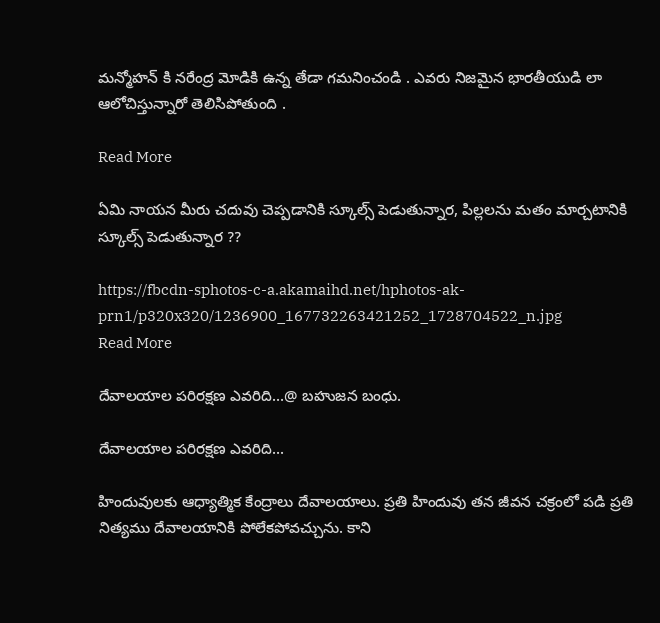మన్మోహన్ కి నరేంద్ర మోడికి ఉన్న తేడా గమనించండి . ఎవరు నిజమైన భారతీయుడి లా ఆలోచిస్తున్నారో తెలిసిపోతుంది .

Read More

ఏమి నాయన మీరు చదువు చెప్పడానికి స్కూల్స్ పెడుతున్నార, పిల్లలను మతం మార్చటానికి స్కూల్స్ పెడుతున్నార ??

https://fbcdn-sphotos-c-a.akamaihd.net/hphotos-ak-prn1/p320x320/1236900_167732263421252_1728704522_n.jpg
Read More

దేవాలయాల పరిరక్షణ ఎవరిది...@ బహుజన బంధు.

దేవాలయాల పరిరక్షణ ఎవరిది...

హిందువులకు ఆధ్యాత్మిక కేంద్రాలు దేవాలయాలు. ప్రతి హిందువు తన జీవన చక్రంలో పడి ప్రతి నిత్యము దేవాలయానికి పోలేకపోవచ్చును. కాని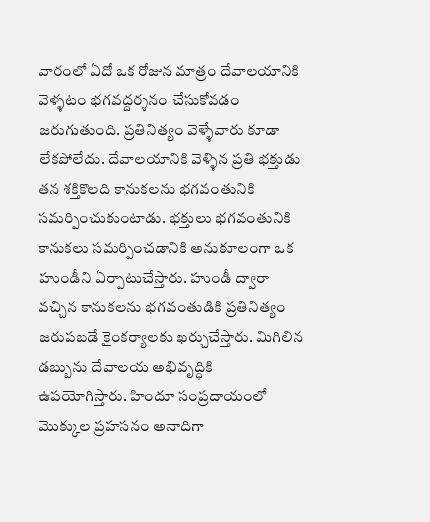వారంలో ఏదో ఒక రోజున మాత్రం దేవాలయానికి వెళ్ళటం భగవద్దర్శనం చేసుకోవడం జరుగుతుంది. ప్రతినిత్యం వెళ్ళేవారు కూడా లేకపోలేదు. దేవాలయానికి వెళ్ళిన ప్రతి భక్తుడు తన శక్తికొలది కానుకలను భగవంతునికి సమర్పించుకుంటాడు. భక్తులు భగవంతునికి కానుకలు సమర్పించడానికి అనుకూలంగా ఒక హుండీని ఏర్పాటుచేస్తారు. హుండీ ద్వారా వచ్చిన కానుకలను భగవంతుడికి ప్రతినిత్యం జరుపబడే కైంకర్యాలకు ఖర్చుచేస్తారు. మిగిలిన డబ్బును దేవాలయ అభివృద్ధికి ఉపయోగిస్తారు. హిందూ సంప్రదాయంలో మొక్కుల ప్రహసనం అనాదిగా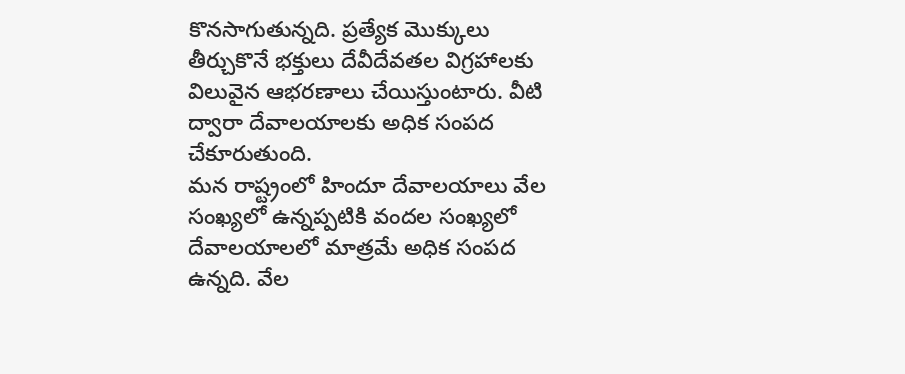కొనసాగుతున్నది. ప్రత్యేక మొక్కులు తీర్చుకొనే భక్తులు దేవీదేవతల విగ్రహాలకు విలువైన ఆభరణాలు చేయిస్తుంటారు. వీటి ద్వారా దేవాలయాలకు అధిక సంపద చేకూరుతుంది.
మన రాష్ట్రంలో హిందూ దేవాలయాలు వేల సంఖ్యలో ఉన్నప్పటికి వందల సంఖ్యలో దేవాలయాలలో మాత్రమే అధిక సంపద ఉన్నది. వేల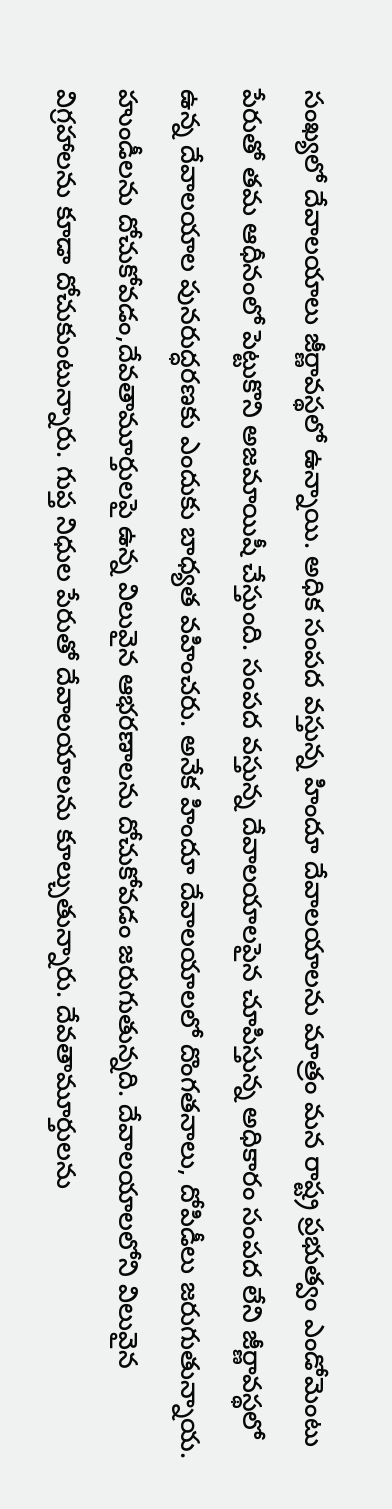సంఖ్యలో దేవాలయాలు జీర్ణావస్థలో ఉన్నాయి. అధిక సంపద వస్తున్న హిందూ దేవాలయాలను మాత్రం మన రాష్ట్ర ప్రభుత్వం ఎండోమెంటు పేరుతో తమ ఆధీనంలో పెట్టుకొని అజమాయిషీ చేస్తుంది. సంపద వస్తున్న దేవాలయాలపైన చూపిస్తున్న అధికారం సంపద లేని జీర్ణావస్థలో ఉన్న దేవాలయాల పునరుద్ధరణకు ఎందుకు బాధ్యత వహించరు. అనేక హిందూ దేవాలయాలలో దొంగతనాలు, దోపిడీలు జరుగుతున్నాయ. హుండీలను దోచుకోవడం,దేవతామూర్తులపై ఉన్న విలువైన ఆభరణాలను దోచుకోవడం జరుగుతున్నది. దేవాలయాలలోని విలువైన విగ్రహాలను కూడా దోచుకుంటున్నారు. గుప్త నిధుల పేరుతో దేవాలయాలను కూల్చుతున్నారు. దేవతామూర్తులను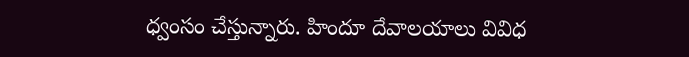ధ్వంసం చేస్తున్నారు. హిందూ దేవాలయాలు వివిధ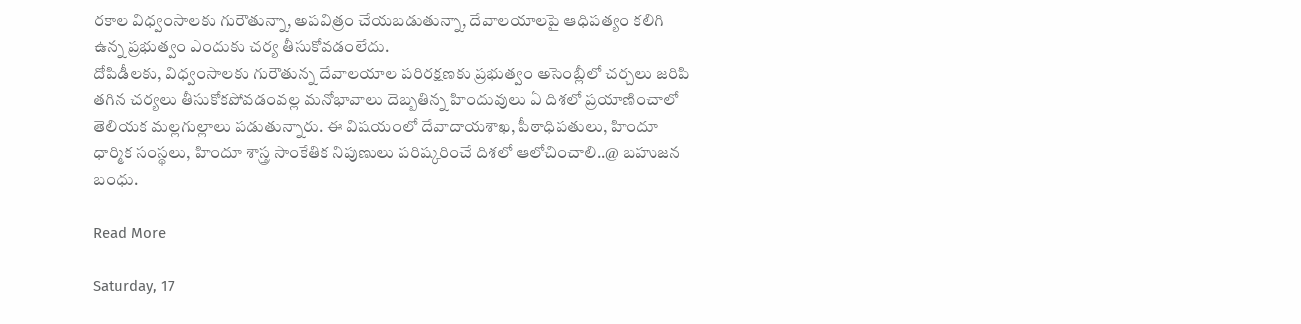రకాల విధ్వంసాలకు గురౌతున్నా, అపవిత్రం చేయబడుతున్నా, దేవాలయాలపై ఆధిపత్యం కలిగి ఉన్న ప్రభుత్వం ఎందుకు చర్య తీసుకోవడంలేదు.
దోపిడీలకు, విధ్వంసాలకు గురౌతున్న దేవాలయాల పరిరక్షణకు ప్రభుత్వం అసెంబ్లీలో చర్చలు జరిపి తగిన చర్యలు తీసుకోకపోవడంవల్ల మనోభావాలు దెబ్బతిన్న హిందువులు ఏ దిశలో ప్రయాణించాలో తెలియక మల్లగుల్లాలు పడుతున్నారు. ఈ విషయంలో దేవాదాయశాఖ, పీఠాధిపతులు, హిందూ ధార్మిక సంస్థలు, హిందూ శాస్త్ర సాంకేతిక నిపుణులు పరిష్కరించే దిశలో ఆలోచించాలి..@ బహుజన బంధు.

Read More

Saturday, 17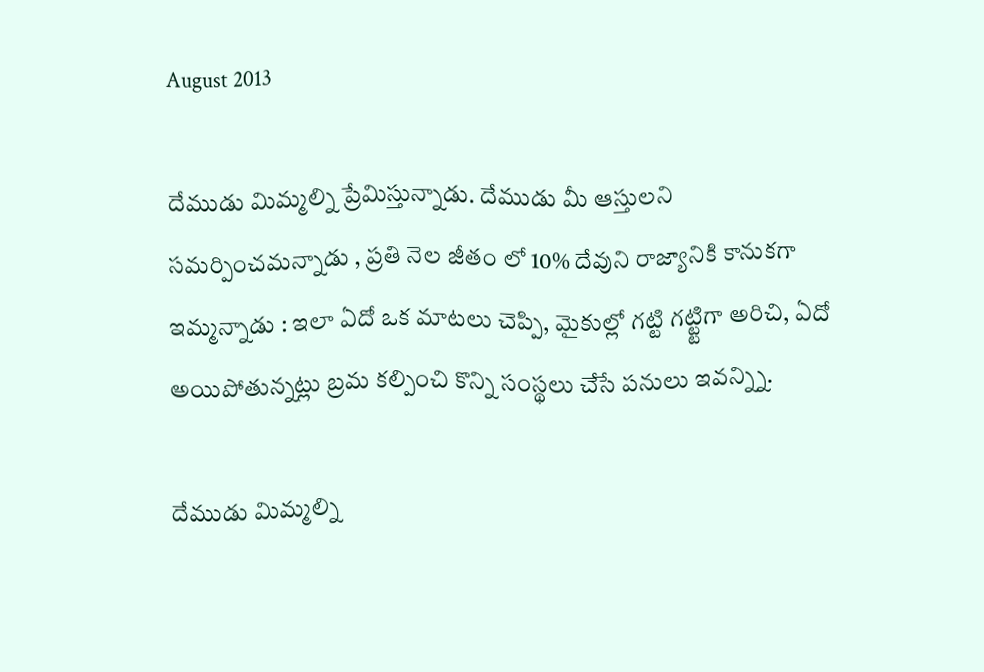August 2013

దేముడు మిమ్మల్ని ప్రేమిస్తున్నాడు. దేముడు మీ ఆస్తులని సమర్పించమన్నాడు , ప్రతి నెల జీతం లో 10% దేవుని రాజ్యానికి కానుకగా ఇమ్మన్నాడు : ఇలా ఏదో ఒక మాటలు చెప్పి, మైకుల్లో గట్టి గట్ట్టిగా అరిచి, ఏదో అయిపోతున్నట్లు బ్రమ కల్పించి కొన్ని సంస్థలు చేసే పనులు ఇవన్న్ని.

దేముడు మిమ్మల్ని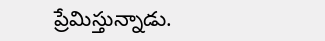ప్రేమిస్తున్నాడు.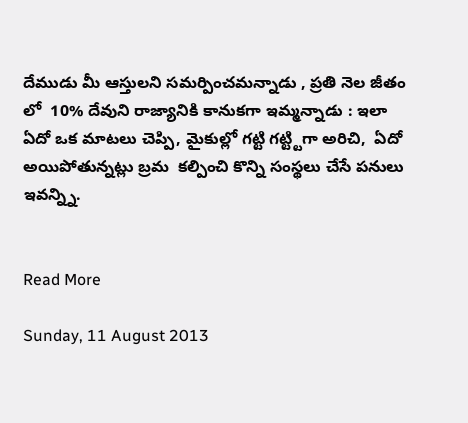దేముడు మీ ఆస్తులని సమర్పించమన్నాడు , ప్రతి నెల జీతం లో  10% దేవుని రాజ్యానికి కానుకగా ఇమ్మన్నాడు : ఇలా ఏదో ఒక మాటలు చెప్పి, మైకుల్లో గట్టి గట్ట్టిగా అరిచి,  ఏదో అయిపోతున్నట్లు బ్రమ  కల్పించి కొన్ని సంస్థలు చేసే పనులు ఇవన్న్ని.


Read More

Sunday, 11 August 2013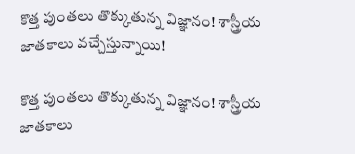కొత్త పుంతలు తొక్కుతున్న విజ్ఞానం! శాస్త్రీయ జాతకాలు వచ్చేస్తున్నాయి!

కొత్త పుంతలు తొక్కుతున్న విజ్ఞానం! శాస్త్రీయ జాతకాలు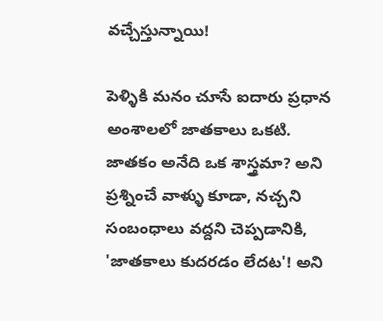వచ్చేస్తున్నాయి!

పెళ్ళికి మనం చూసే ఐదారు ప్రధాన అంశాలలో జాతకాలు ఒకటి. జాతకం అనేది ఒక శాస్త్రమా? అని ప్రశ్నించే వాళ్ళు కూడా, నచ్చని సంబంధాలు వద్దని చెప్పడానికి, 'జాతకాలు కుదరడం లేదట'! అని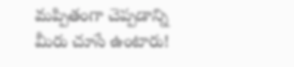మప్పితంగా చెప్పడాన్ని మీరు చూసే ఉంటారు!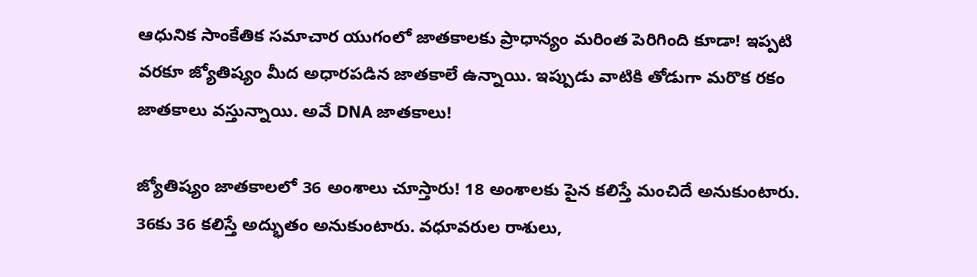ఆధునిక సాంకేతిక సమాచార యుగంలో జాతకాలకు ప్రాధాన్యం మరింత పెరిగింది కూడా! ఇప్పటి వరకూ జ్యోతిష్యం మీద అధారపడిన జాతకాలే ఉన్నాయి. ఇప్పుడు వాటికి తోడుగా మరొక రకం జాతకాలు వస్తున్నాయి. అవే DNA జాతకాలు!

జ్యోతిష్యం జాతకాలలో 36 అంశాలు చూస్తారు! 18 అంశాలకు పైన కలిస్తే మంచిదే అనుకుంటారు. 36కు 36 కలిస్తే అద్భుతం అనుకుంటారు. వధూవరుల రాశులు,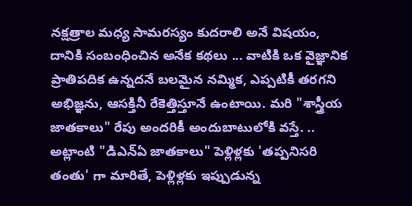నక్షత్రాల మధ్య సామరస్యం కుదరాలి అనే విషయం, దానికి సంబంధించిన అనేక కథలు ... వాటికి ఒక వైజ్ఞానిక ప్రాతిపదిక ఉన్నదనే బలమైన నమ్మిక, ఎప్పటికీ తరగని అభిజ్ఞను, ఆసక్తినీ రేకెత్తిస్తూనే ఉంటాయి. మరి "శాస్త్రీయ జాతకాలు" రేపు అందరికీ అందుబాటులోకి వస్తే. .. అట్లాంటి "డిఎన్ఏ జాతకాలు" పెళ్లిళ్లకు 'తప్పనిసరి తంతు' గా మారితే, పెళ్లిళ్లకు ఇప్పుడున్న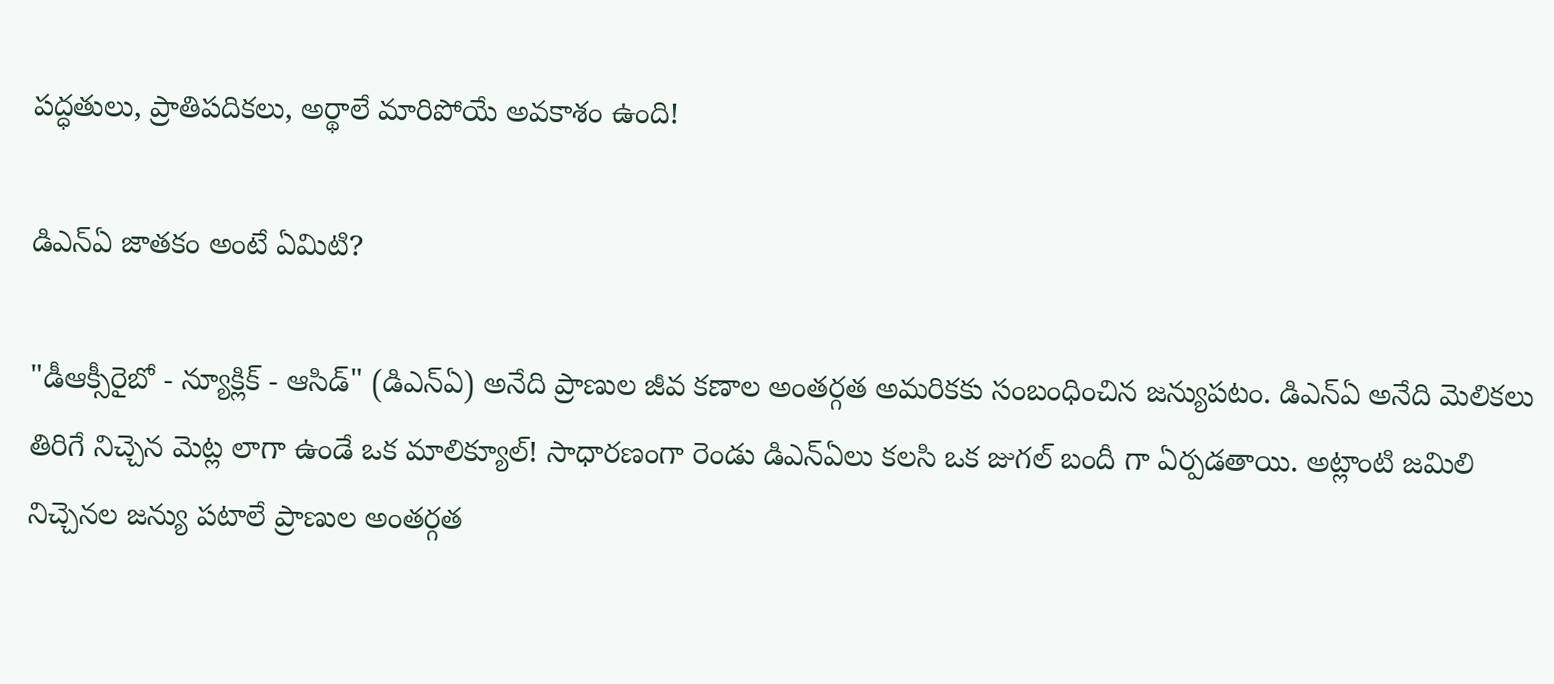పద్ధతులు, ప్రాతిపదికలు, అర్థాలే మారిపోయే అవకాశం ఉంది!

డిఎన్ఏ జాతకం అంటే ఏమిటి?

"డీఆక్సీరైబో - న్యూక్లిక్ - ఆసిడ్" (డిఎన్ఏ) అనేది ప్రాణుల జీవ కణాల అంతర్గత అమరికకు సంబంధించిన జన్యుపటం. డిఎన్ఏ అనేది మెలికలు తిరిగే నిచ్చెన మెట్ల లాగా ఉండే ఒక మాలిక్యూల్! సాధారణంగా రెండు డిఎన్ఏలు కలసి ఒక జుగల్ బందీ గా ఏర్పడతాయి. అట్లాంటి జమిలి నిచ్చెనల జన్యు పటాలే ప్రాణుల అంతర్గత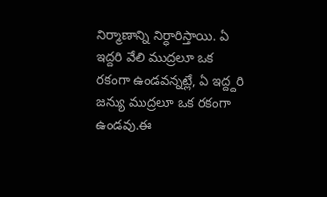నిర్మాణాన్ని నిర్ధారిస్తాయి. ఏ ఇద్దరి వేలి ముద్రలూ ఒక రకంగా ఉండవన్నట్లే, ఏ ఇద్ద్దరి జన్యు ముద్రలూ ఒక రకంగా ఉండవు.ఈ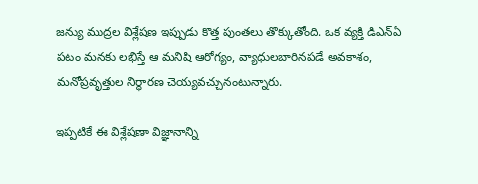జన్యు ముద్రల విశ్లేషణ ఇప్పుడు కొత్త పుంతలు తొక్కుతోంది. ఒక వ్యక్తి డిఎన్ఏ పటం మనకు లభిస్తే ఆ మనిషి ఆరోగ్యం, వ్యాధులబారినపడే అవకాశం, మనోప్రవృత్తుల నిర్ధారణ చెయ్యవచ్చునంటున్నారు.

ఇప్పటికే ఈ విశ్లేషణా విజ్ఞానాన్ని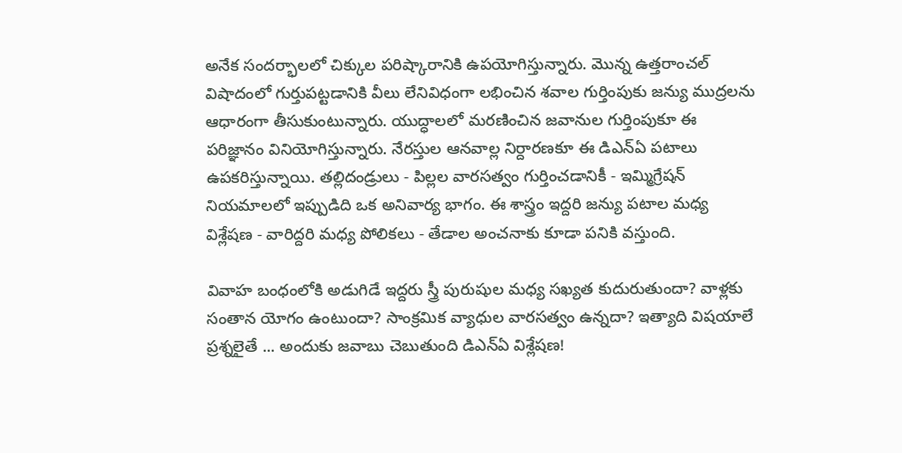అనేక సందర్భాలలో చిక్కుల పరిష్కారానికి ఉపయోగిస్తున్నారు. మొన్న ఉత్తరాంచల్ విషాదంలో గుర్తుపట్టడానికి వీలు లేనివిధంగా లభించిన శవాల గుర్తింపుకు జన్యు ముద్రలను ఆధారంగా తీసుకుంటున్నారు. యుద్ధాలలో మరణించిన జవానుల గుర్తింపుకూ ఈ పరిజ్ఞానం వినియోగిస్తున్నారు. నేరస్తుల ఆనవాల్ల నిర్దారణకూ ఈ డిఎన్ఏ పటాలు ఉపకరిస్తున్నాయి. తల్లిదండ్రులు - పిల్లల వారసత్వం గుర్తించడానికీ - ఇమ్మిగ్రేషన్ నియమాలలో ఇప్పుడిది ఒక అనివార్య భాగం. ఈ శాస్త్రం ఇద్దరి జన్యు పటాల మధ్య విశ్లేషణ - వారిద్దరి మధ్య పోలికలు - తేడాల అంచనాకు కూడా పనికి వస్తుంది.

వివాహ బంధంలోకి అడుగిడే ఇద్దరు స్త్రీ పురుషుల మధ్య సఖ్యత కుదురుతుందా? వాళ్లకు సంతాన యోగం ఉంటుందా? సాంక్రమిక వ్యాధుల వారసత్వం ఉన్నదా? ఇత్యాది విషయాలే ప్రశ్నలైతే ... అందుకు జవాబు చెబుతుంది డిఎన్ఏ విశ్లేషణ!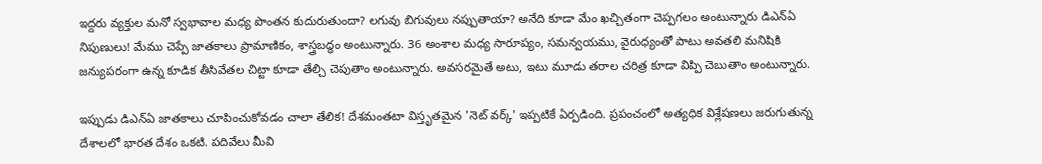ఇద్దరు వ్యక్తుల మనో స్వభావాల మధ్య పొంతన కుదురుతుందా? లగువు బిగువులు నప్పుతాయా? అనేది కూడా మేం ఖచ్చితంగా చెప్పగలం అంటున్నారు డిఎన్ఏ నిపుణులు! మేము చెప్పే జాతకాలు ప్రామాణికం, శాస్త్రబద్ధం అంటున్నారు. 36 అంశాల మధ్య సారూప్యం, సమన్వయము, వైరుధ్యంతో పాటు అవతలి మనిషికి జన్యుపరంగా ఉన్న కూడిక తీసివేతల చిట్టా కూడా తేల్చి చెపుతాం అంటున్నారు. అవసరమైతే అటు, ఇటు మూడు తరాల చరిత్ర కూడా విప్పి చెబుతాం అంటున్నారు.

ఇప్పుడు డిఎన్ఏ జాతకాలు చూపించుకోవడం చాలా తేలిక! దేశమంతటా విస్తృతమైన 'నెట్ వర్క్' ఇప్పటికే ఏర్పడింది. ప్రపంచంలో అత్యధిక విశ్లేషణలు జరుగుతున్న దేశాలలో భారత దేశం ఒకటి. పదివేలు మీవి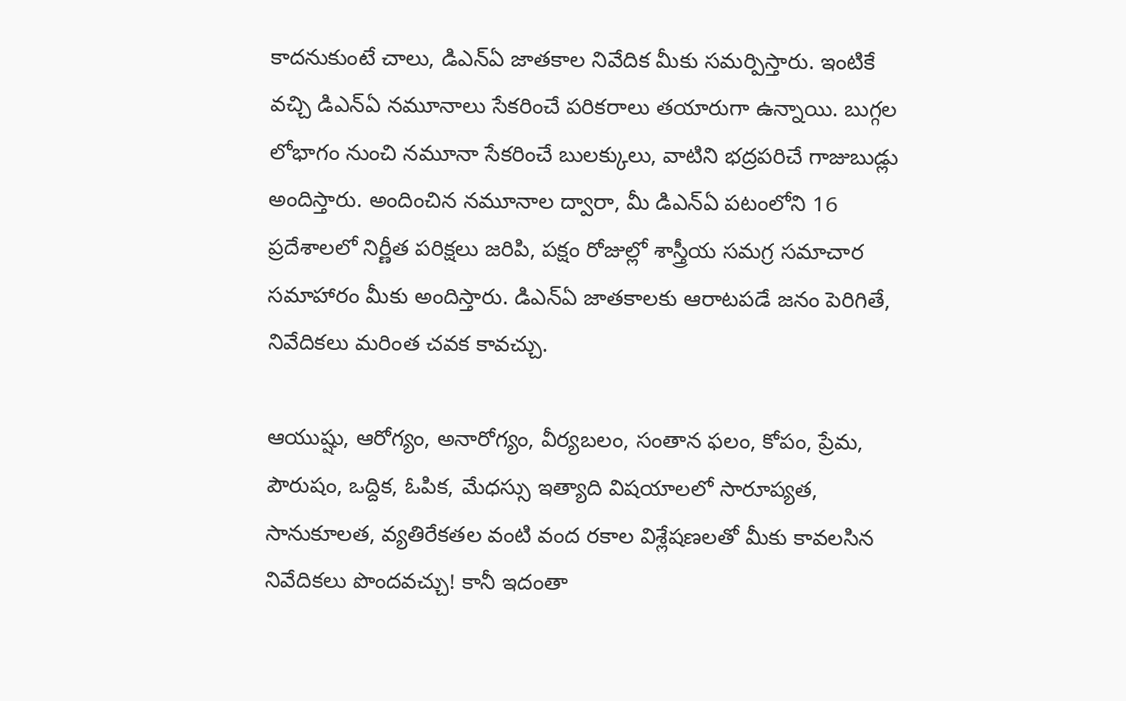కాదనుకుంటే చాలు, డిఎన్ఏ జాతకాల నివేదిక మీకు సమర్పిస్తారు. ఇంటికే వచ్చి డిఎన్ఏ నమూనాలు సేకరించే పరికరాలు తయారుగా ఉన్నాయి. బుగ్గల లోభాగం నుంచి నమూనా సేకరించే బులక్కులు, వాటిని భద్రపరిచే గాజుబుడ్లు అందిస్తారు. అందించిన నమూనాల ద్వారా, మీ డిఎన్ఏ పటంలోని 16 ప్రదేశాలలో నిర్ణీత పరిక్షలు జరిపి, పక్షం రోజుల్లో శాస్త్రీయ సమగ్ర సమాచార సమాహారం మీకు అందిస్తారు. డిఎన్ఏ జాతకాలకు ఆరాటపడే జనం పెరిగితే, నివేదికలు మరింత చవక కావచ్చు.

ఆయుష్షు, ఆరోగ్యం, అనారోగ్యం, వీర్యబలం, సంతాన ఫలం, కోపం, ప్రేమ, పౌరుషం, ఒద్దిక, ఓపిక, మేధస్సు ఇత్యాది విషయాలలో సారూప్యత, సానుకూలత, వ్యతిరేకతల వంటి వంద రకాల విశ్లేషణలతో మీకు కావలసిన నివేదికలు పొందవచ్చు! కానీ ఇదంతా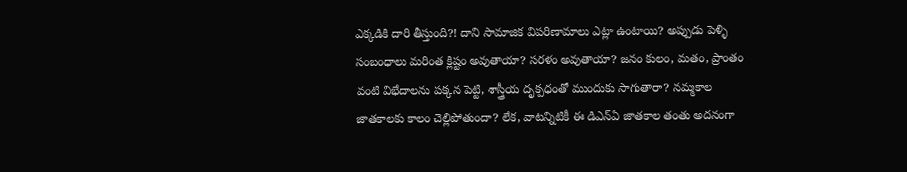ఎక్కడికి దారి తీస్తుంది?! దాని సామాజిక విపరిణామాలు ఎట్లా ఉంటాయి? అప్పుడు పెళ్ళి సంబంధాలు మరింత క్లిష్టం అవుతాయా? సరళం అవుతాయా? జనం కులం, మతం, ప్రాంతం వంటి విభేదాలను పక్కన పెట్టి, శాస్త్రీయ దృక్పధంతో ముందుకు సాగుతారా? నమ్మకాల జాతకాలకు కాలం చెల్లిపోతుందా? లేక, వాటన్నిటికీ ఈ డిఎన్ఏ జాతకాల తంతు అదనంగా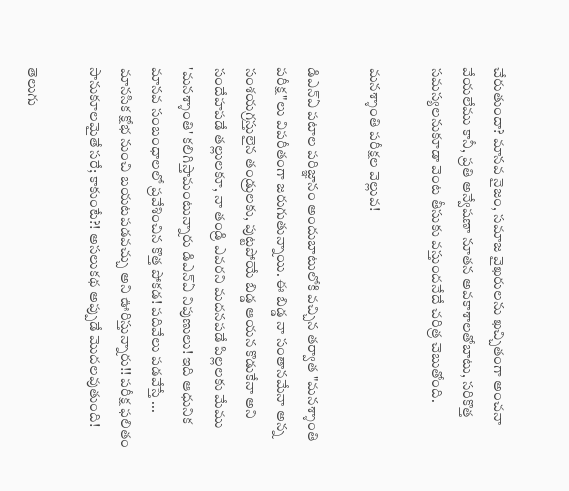చేరుతుందా? మానవ నైజం, సమాజ వైఖరులను ఖచ్చితంగా అంచనా వేయలేము కానీ, ప్రతి అన్వేషణా నూతన అవకాశాలతోబాటు, సరికొత్త సమస్యలనుకూడా వెంట తీసుకు వస్తుందనేదే చరిత్ర చెబుతోంది.

మనశ్శాంతి పరీక్షల వెల్లువ!

డిఎన్ఏ పటాల పరిజ్ఞానం అందుబాటులోకి వచ్చిన తర్వాత "మనశ్శాంతి పరీక్ష"లు విపరీతంగా జరుగుతున్నాయి. ఈ బిడ్డ నా సంతానమేనా అన్న సంశయగ్రస్తులైన తండ్రులకు, పుట్టపోయే బిడ్డ ఆయన కొడుకేనా అని సందేహపడే తల్లులకూ, నా తండ్రి ఎవరని మదనపడే పిల్లలకు మేము 'మనశ్శాంతి' కలిగిస్తామంటున్నారు డిఎన్ఏ నిపుణులు! ఇది ఆధునిక మానవ సంబంధాలలో ప్రవేశించిన కొత్త పోకడ! పదివేలు పడవేస్తే ... మానసిక క్షోభ నుంచి బయటపడవచ్చు అని ఊరిస్తున్నారు!! పరీక్ష ఫలితం సానుకూలమైతే సరే; కాకుంటే?! అసలుకథ అప్పుడే మొదలవుతుంది!

తెలుగు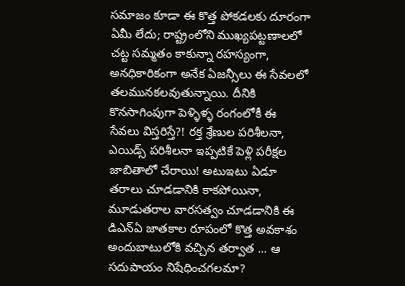సమాజం కూడా ఈ కొత్త పోకడలకు దూరంగా ఏమీ లేదు; రాష్ట్రంలోని ముఖ్యపట్టణాలలో చట్ట సమ్మతం కాకున్నా రహస్యంగా, అనధికారికంగా అనేక ఏజన్సీలు ఈ సేవలలో తలమునకలవుతున్నాయి. దీనికి కొనసాగింపుగా పెళ్ళిళ్ళ రంగంలోకీ ఈ సేవలు విస్తరిస్తే?! రక్త శ్రేణుల పరిశీలనా, ఎయిడ్స్ పరిశీలనా ఇప్పటికే పెళ్లి పరీక్షల జాబితాలో చేరాయి! అటుఇటు ఏడూ తరాలు చూడడానికి కాకపోయినా, మూడుతరాల వారసత్వం చూడడానికి ఈ డిఎన్ఏ జాతకాల రూపంలో కొత్త అవకాశం అందుబాటులోకి వచ్చిన తర్వాత ... ఆ సదుపాయం నిషేధించగలమా?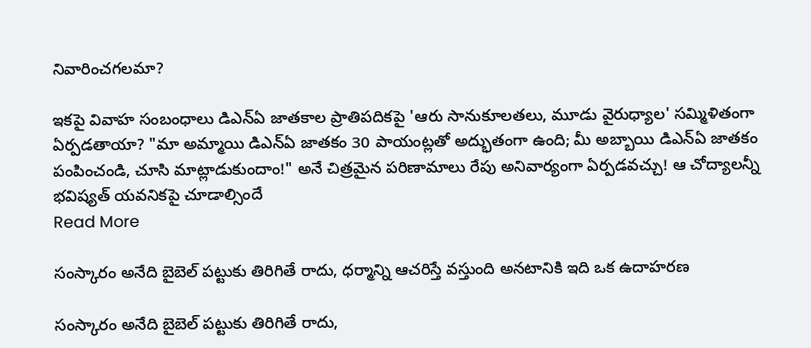నివారించగలమా?

ఇకపై వివాహ సంబంధాలు డిఎన్ఏ జాతకాల ప్రాతిపదికపై 'ఆరు సానుకూలతలు, మూడు వైరుధ్యాల' సమ్మిళితంగా ఏర్పడతాయా? "మా అమ్మాయి డిఎన్ఏ జాతకం 30 పాయంట్లతో అద్భుతంగా ఉంది; మీ అబ్బాయి డిఎన్ఏ జాతకం పంపించండి, చూసి మాట్లాడుకుందాం!" అనే చిత్రమైన పరిణామాలు రేపు అనివార్యంగా ఏర్పడవచ్చు! ఆ చోద్యాలన్నీ భవిష్యత్ యవనికపై చూడాల్సిందే
Read More

సంస్కారం అనేది బైబెల్ పట్టుకు తిరిగితే రాదు, ధర్మాన్ని ఆచరిస్తే వస్తుంది అనటానికి ఇది ఒక ఉదాహరణ

సంస్కారం అనేది బైబెల్ పట్టుకు తిరిగితే రాదు,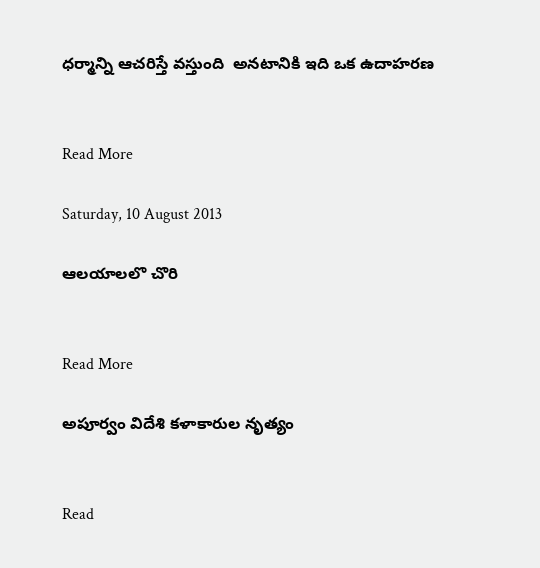ధర్మాన్ని ఆచరిస్తే వస్తుంది  అనటానికి ఇది ఒక ఉదాహరణ


Read More

Saturday, 10 August 2013

ఆలయాలలొ చొరి


Read More

అపూర్వం విదేశి కళాకారుల నృత్యం


Read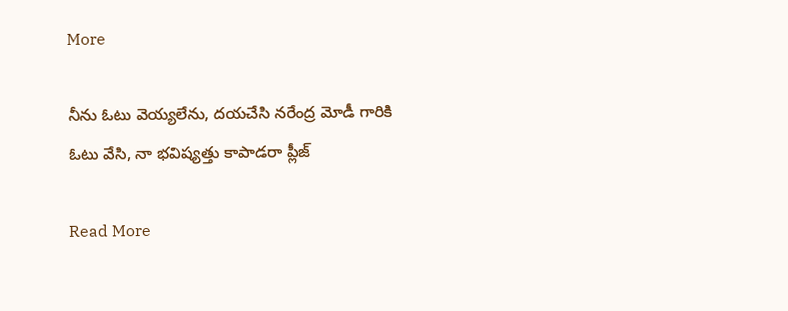More

నీను ఓటు వెయ్యలేను, దయచేసి నరేంద్ర మోడీ గారికి ఓటు వేసి, నా భవిష్యత్తు కాపాడరా ప్లీజ్

Read More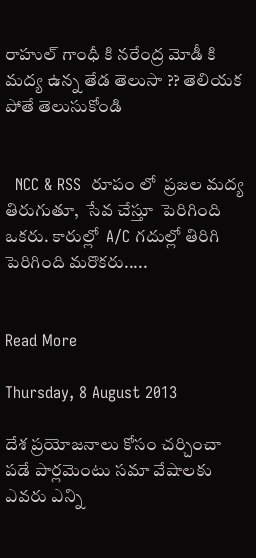రాహుల్ గాంధీ కి నరేంద్ర మోడీ కి మద్య ఉన్న తేడ తెలుసా ?? తెలియక పోతే తెలుసుకోండి


  NCC & RSS  రూపం లో  ప్రజల మద్య  తిరుగుతూ,  సేవ చేస్తూ  పెరిగింది  ఒకరు. కారుల్లో  A/C గదుల్లో తిరిగి పెరిగింది మరొకరు.....


Read More

Thursday, 8 August 2013

దేశ ప్రయోజనాలు కోసం చర్చించా పడే పార్లమెంటు సమా వేషాలకు ఎవరు ఎన్ని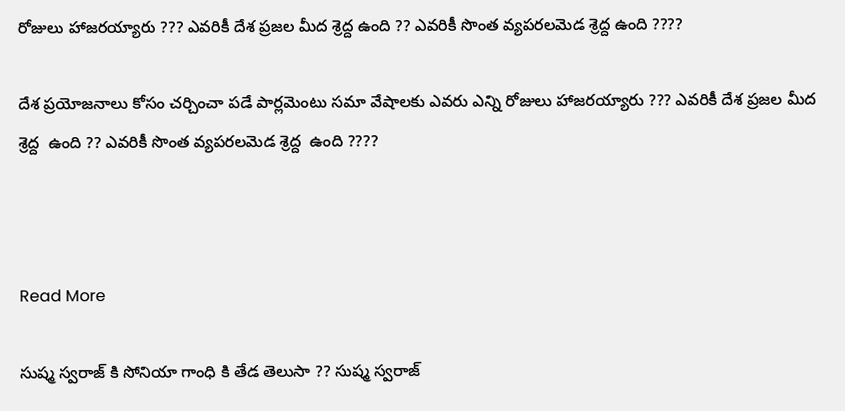రోజులు హాజరయ్యారు ??? ఎవరికీ దేశ ప్రజల మీద శ్రెద్ద ఉంది ?? ఎవరికీ సొంత వ్యపరలమెడ శ్రెద్ద ఉంది ????

దేశ ప్రయోజనాలు కోసం చర్చించా పడే పార్లమెంటు సమా వేషాలకు ఎవరు ఎన్ని రోజులు హాజరయ్యారు ??? ఎవరికీ దేశ ప్రజల మీద శ్రెద్ద  ఉంది ?? ఎవరికీ సొంత వ్యపరలమెడ శ్రెద్ద  ఉంది ????



Read More

సుష్మ స్వరాజ్ కి సోనియా గాంధి కి తేడ తెలుసా ?? సుష్మ స్వరాజ్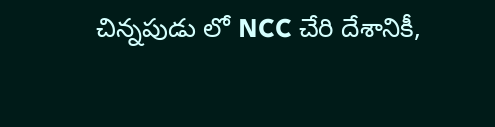చిన్నపుడు లో NCC చేరి దేశానికీ,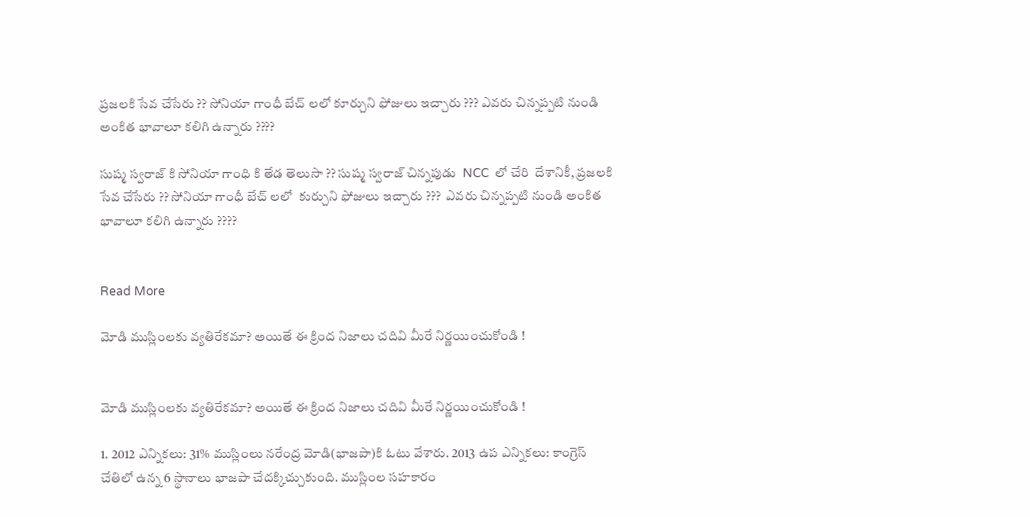ప్రజలకి సేవ చేసేరు ?? సోనియా గాంధీ బేచ్ లలో కూర్చుని ఫోజులు ఇచ్చారు ??? ఎవరు చిన్నప్పటి నుండి అంకిత భావాలూ కలిగి ఉన్నారు ????

సుష్మ స్వరాజ్ కి సోనియా గాంధి కి తేడ తెలుసా ?? సుష్మ స్వరాజ్ చిన్నపుడు  NCC  లో చేరి  దేశానికీ, ప్రజలకి సేవ చేసేరు ?? సోనియా గాంధీ బేచ్ లలో  కుర్చుని ఫోజులు ఇచ్చారు ???  ఎవరు చిన్నప్పటి నుండి అంకిత భావాలూ కలిగి ఉన్నారు ????


Read More

మోడి ముస్లింలకు వ్యతిరేకమా? అయితే ఈ క్రింద నిజాలు చదివి మీరే నిర్ణయించుకోండి !


మోడి ముస్లింలకు వ్యతిరేకమా? అయితే ఈ క్రింద నిజాలు చదివి మీరే నిర్ణయించుకోండి !

1. 2012 ఎన్నికలు: 31% ముస్లింలు నరేంద్ర మోడి(భాజపా)కి ఓటు వేశారు. 2013 ఉప ఎన్నికలు: కాంగ్రెస్ చేతిలో ఉన్న 6 స్థానాలు భాజపా చేదక్కిచ్చుకుంది. ముస్లింల సహకారం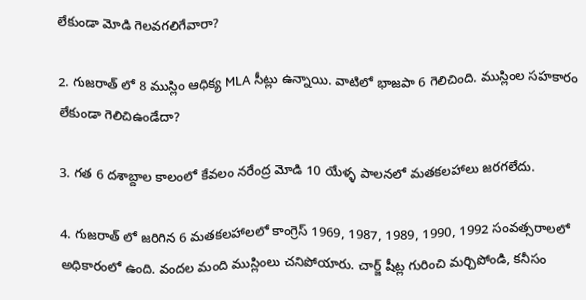లేకుండా మోడి గెలవగలిగేవారా?

2. గుజరాత్ లో 8 ముస్లిం ఆధిక్య MLA సీట్లు ఉన్నాయి. వాటిలో భాజపా 6 గెలిచింది. ముస్లింల సహకారం లేకుండా గెలిచిఉండేదా?

3. గత 6 దశాబ్దాల కాలంలో కేవలం నరేంద్ర మోడి 10 యేళ్ళ పాలనలో మతకలహాలు జరగలేదు.

4. గుజరాత్ లో జరిగిన 6 మతకలహాలలో కాంగ్రెస్ 1969, 1987, 1989, 1990, 1992 సంవత్సరాలలో అధికారంలో ఉంది. వందల మంది ముస్లింలు చనిపోయారు. చార్జ్ షీట్ల గురించి మర్చిపోండి, కనీసం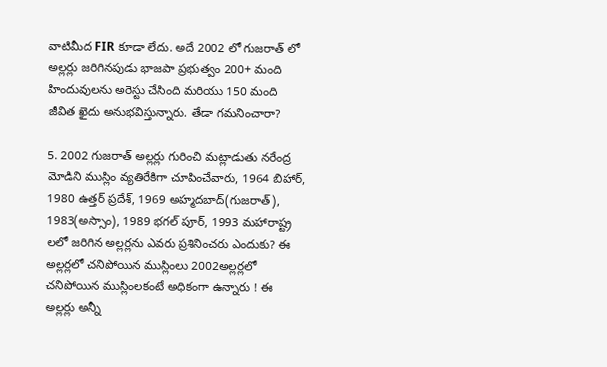వాటిమీద FIR కూడా లేదు. అదే 2002 లో గుజరాత్ లో అల్లర్లు జరిగినపుడు భాజపా ప్రభుత్వం 200+ మంది హిందువులను అరెస్టు చేసింది మరియు 150 మంది జీవిత ఖైదు అనుభవిస్తున్నారు. తేడా గమనించారా?

5. 2002 గుజరాత్ అల్లర్లు గురించి మట్లాడుతు నరేంద్ర మోడిని ముస్లిం వ్యతిరేకిగా చూపించేవారు, 1964 బిహార్, 1980 ఉత్తర్ ప్రదేశ్, 1969 అహ్మదబాద్(గుజరాత్), 1983(అస్సాం), 1989 భగల్ పూర్, 1993 మహారాష్ట్ర లలో జరిగిన అల్లర్లను ఎవరు ప్రశినించరు ఎందుకు? ఈ అల్లర్లలో చనిపోయిన ముస్లింలు 2002అల్లర్లలో చనిపోయిన ముస్లింలకంటే అధికంగా ఉన్నారు ! ఈ అల్లర్లు అన్నీ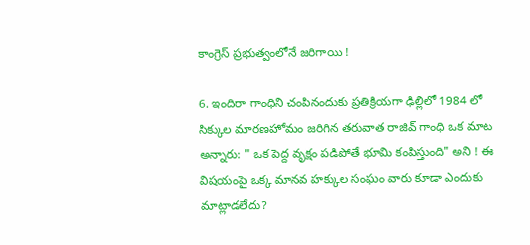కాంగ్రెస్ ప్రభుత్వంలోనే జరిగాయి !

6. ఇందిరా గాంధిని చంపినందుకు ప్రతిక్రియగా ఢిల్లిలో 1984 లో సిక్కుల మారణహోమం జరిగిన తరువాత రాజివ్ గాంధి ఒక మాట అన్నారు: " ఒక పెద్ద వృక్షం పడిపోతే భూమి కంపిస్తుంది" అని ! ఈ విషయంపై ఒక్క మానవ హక్కుల సంఘం వారు కూడా ఎందుకు మాట్లాడలేదు?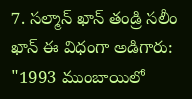7. సల్మాన్ ఖాన్ తండ్రి సలీం ఖాన్ ఈ విధంగా అడిగారు: "1993 ముంబాయిలో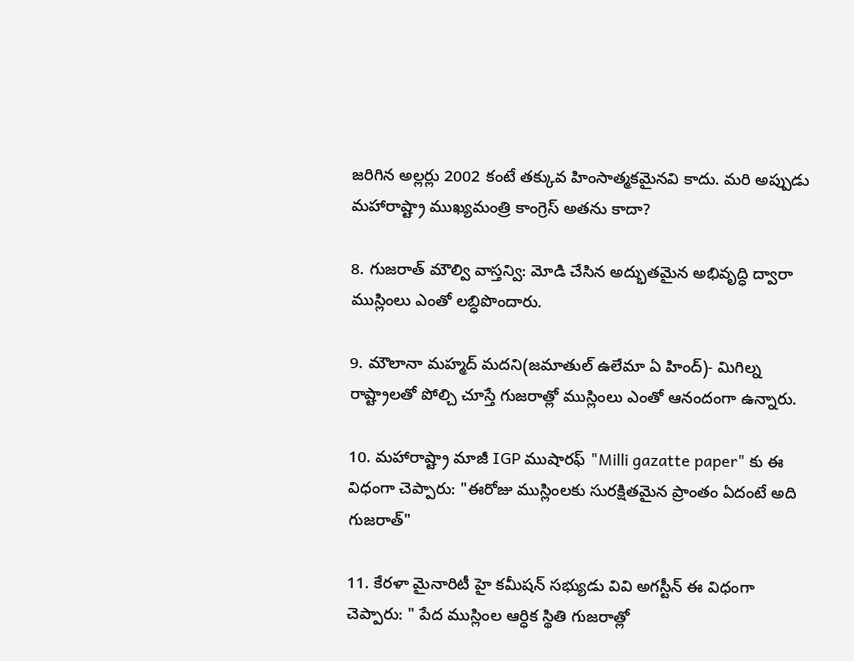జరిగిన అల్లర్లు 2002 కంటే తక్కువ హింసాత్మకమైనవి కాదు. మరి అప్పుడు మహారాష్ట్రా ముఖ్యమంత్రి కాంగ్రెస్ అతను కాదా?

8. గుజరాత్ మౌల్వి వాస్తన్వి: మోడి చేసిన అద్భుతమైన అభివృద్ధి ద్వారా ముస్లింలు ఎంతో లబ్ధిపొందారు.

9. మౌలానా మహ్మద్ మదని(జమాతుల్ ఉలేమా ఏ హింద్)- మిగిల్న రాష్ట్రాలతో పోల్చి చూస్తే గుజరాత్లో ముస్లింలు ఎంతో ఆనందంగా ఉన్నారు.

10. మహారాష్ట్రా మాజీ IGP ముషారఫ్ "Milli gazatte paper" కు ఈ విధంగా చెప్పారు: "ఈరోజు ముస్లింలకు సురక్షితమైన ప్రాంతం ఏదంటే అది గుజరాత్"

11. కేరళా మైనారిటీ హై కమీషన్ సభ్యుడు వివి అగస్టీన్ ఈ విధంగా చెప్పారు: " పేద ముస్లింల ఆర్ధిక స్థితి గుజరాత్లో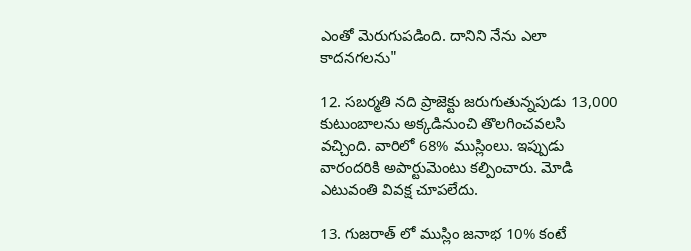ఎంతో మెరుగుపడింది. దానిని నేను ఎలా కాదనగలను"

12. సబర్మతి నది ప్రాజెక్టు జరుగుతున్నపుడు 13,000 కుటుంబాలను అక్కడినుంచి తొలగించవలసి వచ్చింది. వారిలో 68% ముస్లింలు. ఇప్పుడు వారందరికి అపార్టుమెంటు కల్పించారు. మోడి ఎటువంతి వివక్ష చూపలేదు.

13. గుజరాత్ లో ముస్లిం జనాభ 10% కంటే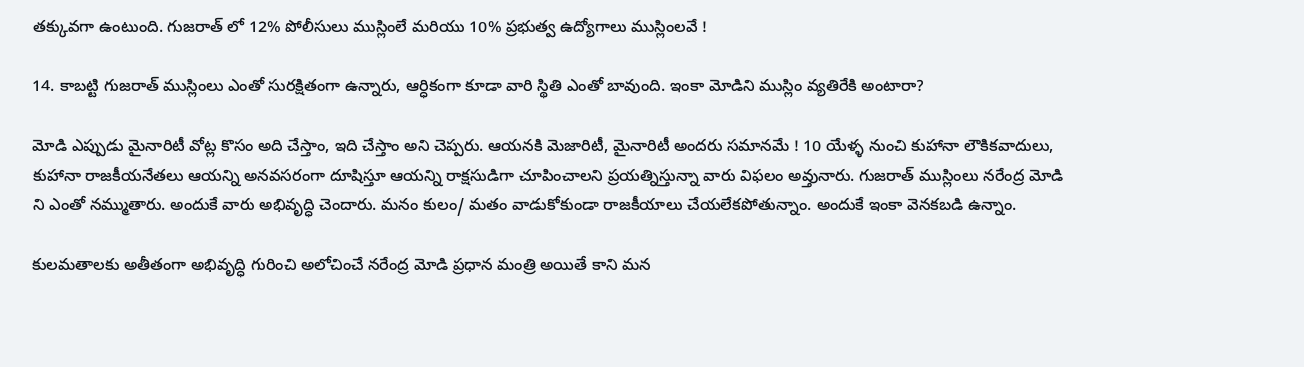తక్కువగా ఉంటుంది. గుజరాత్ లో 12% పోలీసులు ముస్లింలే మరియు 10% ప్రభుత్వ ఉద్యోగాలు ముస్లింలవే !

14. కాబట్టి గుజరాత్ ముస్లింలు ఎంతో సురక్షితంగా ఉన్నారు, ఆర్ధికంగా కూడా వారి స్థితి ఎంతో బావుంది. ఇంకా మోడిని ముస్లిం వ్యతిరేకి అంటారా?

మోడి ఎప్పుడు మైనారిటీ వోట్ల కొసం అది చేస్తాం, ఇది చేస్తాం అని చెప్పరు. ఆయనకి మెజారిటీ, మైనారిటీ అందరు సమానమే ! 10 యేళ్ళ నుంచి కుహానా లౌకికవాదులు, కుహానా రాజకీయనేతలు ఆయన్ని అనవసరంగా దూషిస్తూ ఆయన్ని రాక్షసుడిగా చూపించాలని ప్రయత్నిస్తున్నా వారు విఫలం అవ్తునారు. గుజరాత్ ముస్లింలు నరేంద్ర మోడి ని ఎంతో నమ్ముతారు. అందుకే వారు అభివృద్ధి చెందారు. మనం కులం/ మతం వాడుకోకుండా రాజకీయాలు చేయలేకపోతున్నాం. అందుకే ఇంకా వెనకబడి ఉన్నాం.

కులమతాలకు అతీతంగా అభివృద్ధి గురించి అలోచించే నరేంద్ర మోడి ప్రధాన మంత్రి అయితే కాని మన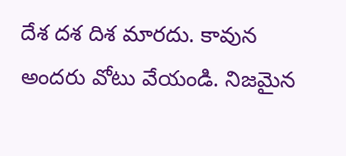దేశ దశ దిశ మారదు. కావున అందరు వోటు వేయండి. నిజమైన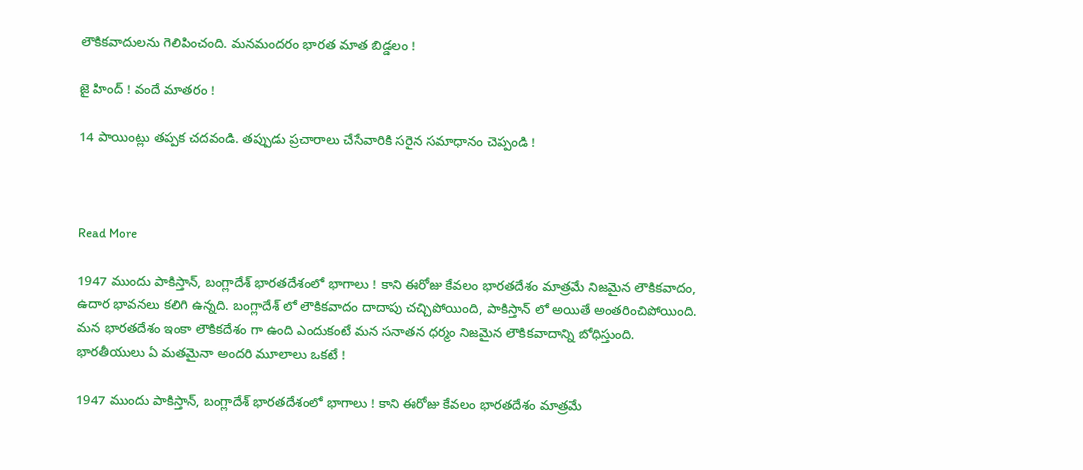లౌకికవాదులను గెలిపించంది. మనమందరం భారత మాత బిడ్డలం !

జై హింద్ ! వందే మాతరం !

14 పాయింట్లు తప్పక చదవండి. తప్పుడు ప్రచారాలు చేసేవారికి సరైన సమాధానం చెప్పండి !



Read More

1947 ముందు పాకిస్తాన్, బంగ్లాదేశ్ భారతదేశంలో భాగాలు ! కాని ఈరోజు కేవలం భారతదేశం మాత్రమే నిజమైన లౌకికవాదం, ఉదార భావనలు కలిగి ఉన్నది. బంగ్లాదేశ్ లో లౌకికవాదం దాదాపు చచ్చిపోయింది, పాకిస్తాన్ లో అయితే అంతరించిపోయింది. మన భారతదేశం ఇంకా లౌకికదేశం గా ఉంది ఎందుకంటే మన సనాతన ధర్మం నిజమైన లౌకికవాదాన్ని బోధిస్తుంది. భారతీయులు ఏ మతమైనా అందరి మూలాలు ఒకటే !

1947 ముందు పాకిస్తాన్, బంగ్లాదేశ్ భారతదేశంలో భాగాలు ! కాని ఈరోజు కేవలం భారతదేశం మాత్రమే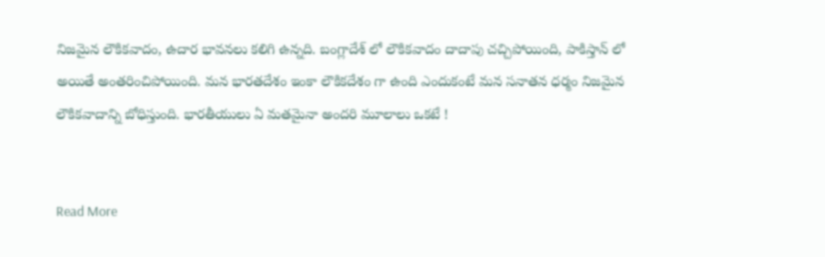నిజమైన లౌకికవాదం, ఉదార భావనలు కలిగి ఉన్నది. బంగ్లాదేశ్ లో లౌకికవాదం దాదాపు చచ్చిపోయింది, పాకిస్తాన్ లో అయితే అంతరించిపోయింది. మన భారతదేశం ఇంకా లౌకికదేశం గా ఉంది ఎందుకంటే మన సనాతన ధర్మం నిజమైన లౌకికవాదాన్ని బోధిస్తుంది. భారతీయులు ఏ మతమైనా అందరి మూలాలు ఒకటే !


Read More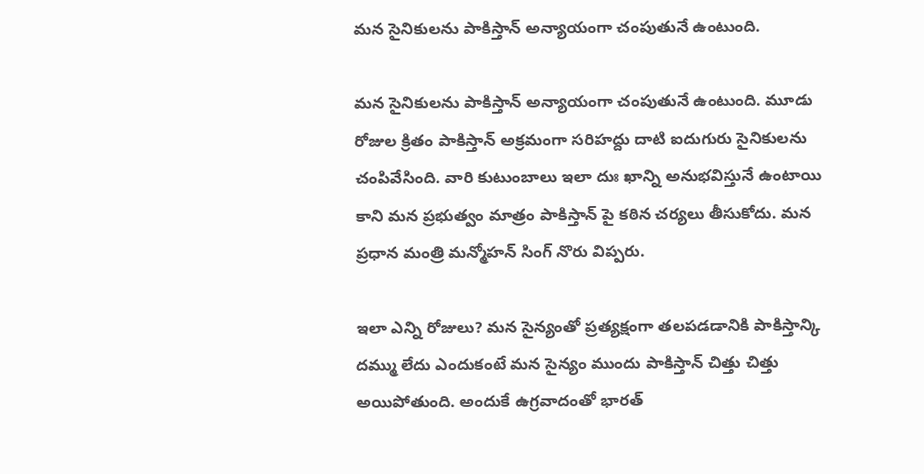మన సైనికులను పాకిస్తాన్ అన్యాయంగా చంపుతునే ఉంటుంది.

మన సైనికులను పాకిస్తాన్ అన్యాయంగా చంపుతునే ఉంటుంది. మూడు రోజుల క్రితం పాకిస్తాన్ అక్రమంగా సరిహద్దు దాటి ఐదుగురు సైనికులను చంపివేసింది. వారి కుటుంబాలు ఇలా దుః ఖాన్ని అనుభవిస్తునే ఉంటాయి కాని మన ప్రభుత్వం మాత్రం పాకిస్తాన్ పై కఠిన చర్యలు తీసుకోదు. మన ప్రధాన మంత్రి మన్మోహన్ సింగ్ నొరు విప్పరు.

ఇలా ఎన్ని రోజులు? మన సైన్యంతో ప్రత్యక్షంగా తలపడడానికి పాకిస్తాన్కి దమ్ము లేదు ఎందుకంటే మన సైన్యం ముందు పాకిస్తాన్ చిత్తు చిత్తు అయిపోతుంది. అందుకే ఉగ్రవాదంతో భారత్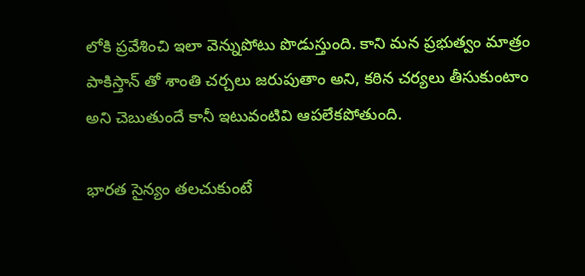లోకి ప్రవేశించి ఇలా వెన్నుపోటు పొడుస్తుంది. కాని మన ప్రభుత్వం మాత్రం పాకిస్తాన్ తో శాంతి చర్చలు జరుపుతాం అని, కఠిన చర్యలు తీసుకుంటాం అని చెబుతుందే కానీ ఇటువంటివి ఆపలేకపోతుంది.

భారత సైన్యం తలచుకుంటే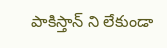పాకిస్తాన్ ని లేకుండా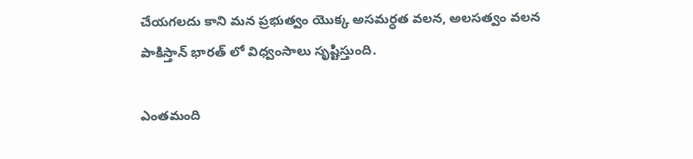చేయగలదు కాని మన ప్రభుత్వం యొక్క అసమర్ధత వలన, అలసత్వం వలన పాకిస్తాన్ భారత్ లో విధ్వంసాలు సృష్టిస్తుంది.

ఎంతమంది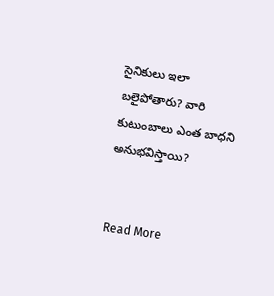సైనికులు ఇలా బలైపోతారు? వారి కుటుంబాలు ఎంత బాధని అనుభవిస్తాయి?


Read More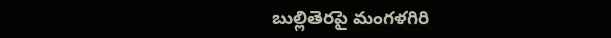బుల్లితెరపై మంగళగిరి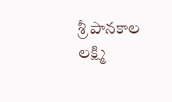శ్రీ పానకాల లక్ష్మి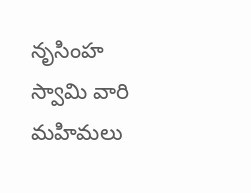నృసింహ స్వామి వారి మహిమలు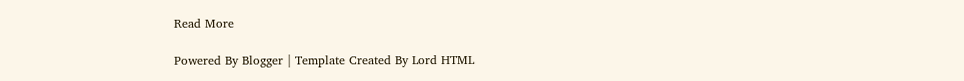Read More

Powered By Blogger | Template Created By Lord HTML